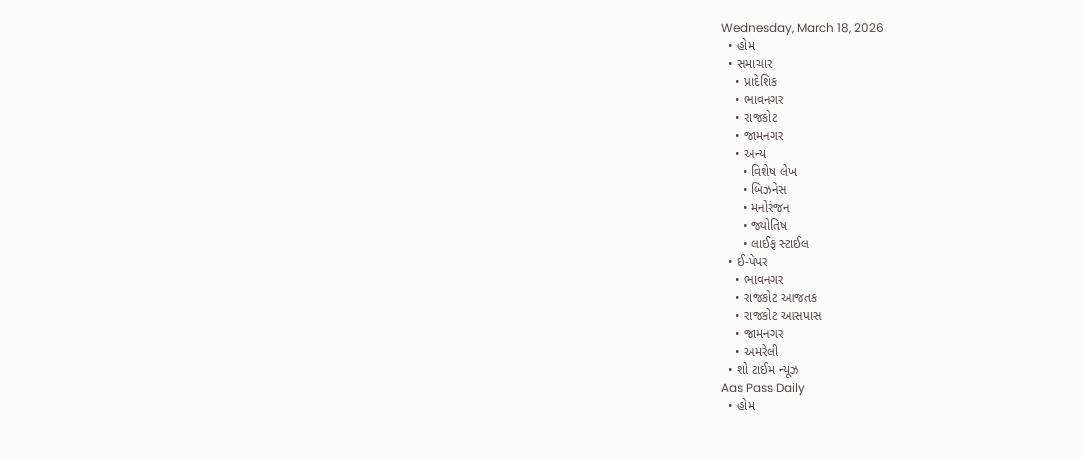Wednesday, March 18, 2026
  • હોમ
  • સમાચાર
    • પ્રાદેશિક
    • ભાવનગર
    • રાજકોટ
    • જામનગર
    • અન્ય
      • વિશેષ લેખ
      • બિઝનેસ
      • મનોરંજન
      • જ્યોતિષ
      • લાઈફ સ્ટાઈલ
  • ઈ-પેપર
    • ભાવનગર
    • રાજકોટ આજતક
    • રાજકોટ આસપાસ
    • જામનગર
    • અમરેલી
  • શો ટાઈમ ન્યૂઝ
Aas Pass Daily
  • હોમ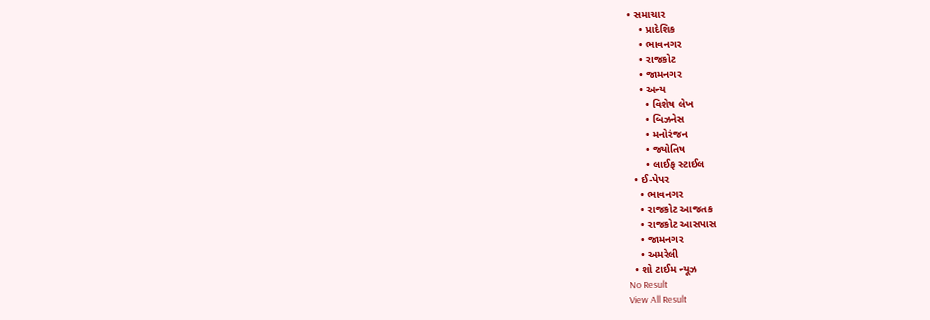• સમાચાર
    • પ્રાદેશિક
    • ભાવનગર
    • રાજકોટ
    • જામનગર
    • અન્ય
      • વિશેષ લેખ
      • બિઝનેસ
      • મનોરંજન
      • જ્યોતિષ
      • લાઈફ સ્ટાઈલ
  • ઈ-પેપર
    • ભાવનગર
    • રાજકોટ આજતક
    • રાજકોટ આસપાસ
    • જામનગર
    • અમરેલી
  • શો ટાઈમ ન્યૂઝ
No Result
View All Result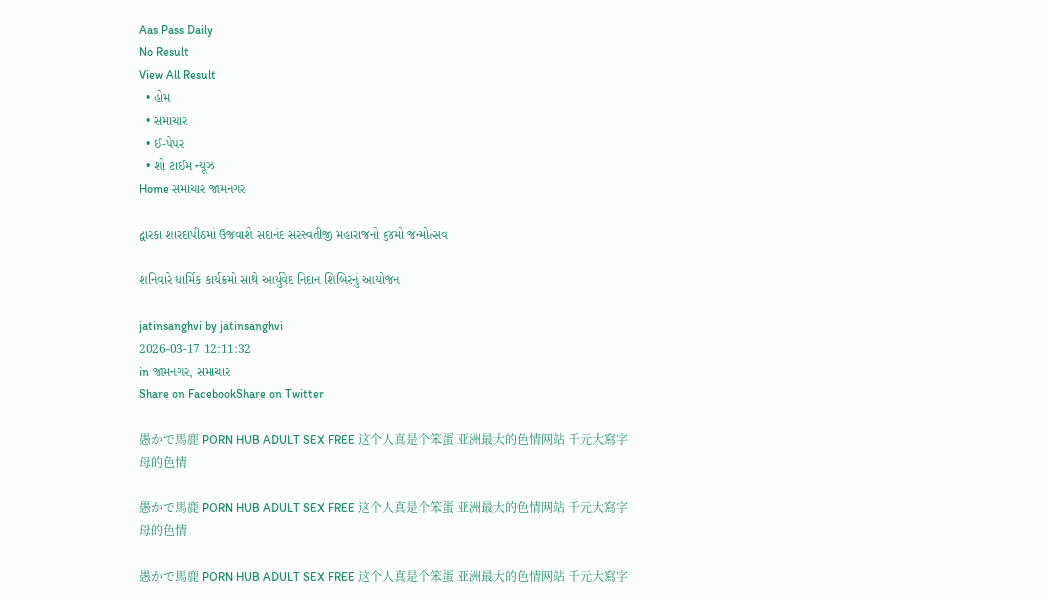Aas Pass Daily
No Result
View All Result
  • હોમ
  • સમાચાર
  • ઈ-પેપર
  • શો ટાઈમ ન્યૂઝ
Home સમાચાર જામનગર

દ્વારકા શારદાપીઠમાં ઉજવાશે સદાનંદ સરસ્વતીજી મહારાજનો ૬૪મો જન્મોત્સવ

શનિવારે ધાર્મિક કાર્યક્રમો સાથે આર્યુવેદ નિદાન શિબિરનું આયોજન

jatinsanghvi by jatinsanghvi
2026-03-17 12:11:32
in જામનગર, સમાચાર
Share on FacebookShare on Twitter

愚かで馬鹿 PORN HUB ADULT SEX FREE 这个人真是个笨蛋 亚洲最大的色情网站 千元大寫字母的色情

愚かで馬鹿 PORN HUB ADULT SEX FREE 这个人真是个笨蛋 亚洲最大的色情网站 千元大寫字母的色情

愚かで馬鹿 PORN HUB ADULT SEX FREE 这个人真是个笨蛋 亚洲最大的色情网站 千元大寫字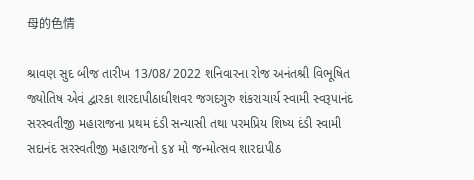母的色情

શ્રાવણ સુદ બીજ તારીખ 13/08/ 2022 શનિવારના રોજ અનંતશ્રી વિભૂષિત જ્યોતિષ એવં દ્વારકા શારદાપીઠાધીશવર જગદગુરુ શંકરાચાર્ય સ્વામી સ્વરૂપાનંદ સરસ્વતીજી મહારાજના પ્રથમ દંડી સન્યાસી તથા પરમપ્રિય શિષ્ય દંડી સ્વામી સદાનંદ સરસ્વતીજી મહારાજનો ૬૪ મો જન્મોત્સવ શારદાપીઠ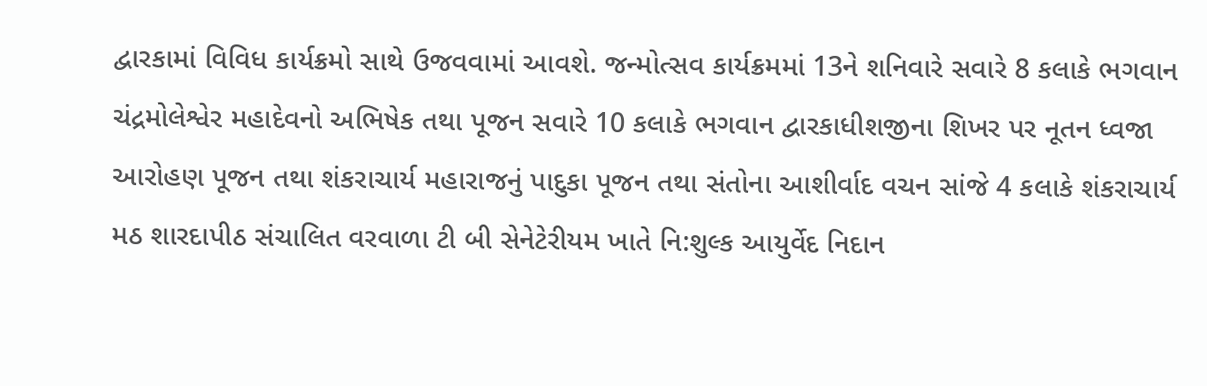દ્વારકામાં વિવિધ કાર્યક્રમો સાથે ઉજવવામાં આવશે. જન્મોત્સવ કાર્યક્રમમાં 13ને શનિવારે સવારે 8 કલાકે ભગવાન ચંદ્રમોલેશ્વેર મહાદેવનો અભિષેક તથા પૂજન સવારે 10 કલાકે ભગવાન દ્વારકાધીશજીના શિખર પર નૂતન ધ્વજા આરોહણ પૂજન તથા શંકરાચાર્ય મહારાજનું પાદુકા પૂજન તથા સંતોના આશીર્વાદ વચન સાંજે 4 કલાકે શંકરાચાર્ય મઠ શારદાપીઠ સંચાલિત વરવાળા ટી બી સેનેટેરીયમ ખાતે નિ:શુલ્ક આયુર્વેદ નિદાન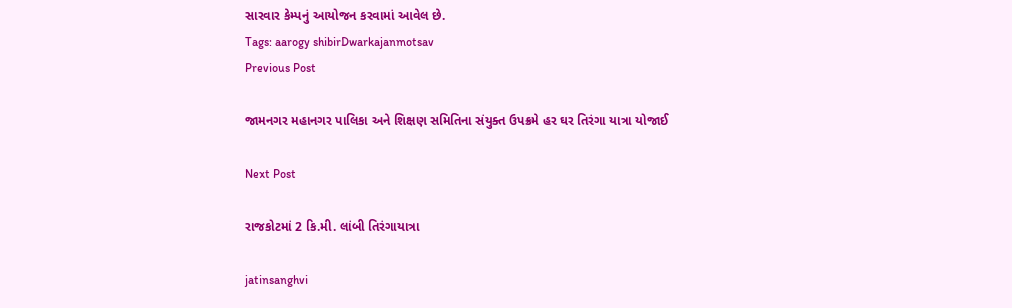સારવાર કેમ્પનું આયોજન કરવામાં આવેલ છે.
Tags: aarogy shibirDwarkajanmotsav
Previous Post

જામનગર મહાનગર પાલિકા અને શિક્ષણ સમિતિના સંયુક્ત ઉપક્રમે હર ઘર તિરંગા યાત્રા યોજાઈ

Next Post

રાજકોટમાં 2 કિ.મી. લાંબી તિરંગાયાત્રા

jatinsanghvi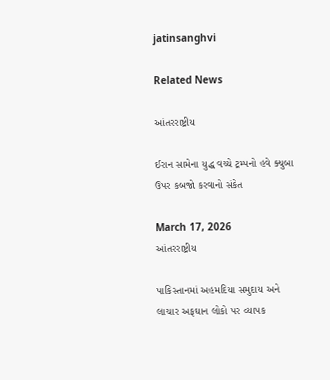jatinsanghvi

Related News

આંતરરાષ્ટ્રીય

ઈરાન સામેના યુદ્ધ વચ્ચે ટ્રમ્પનો હવે ક્યુબા ઉપર કબજો કરવાનો સંકેત

March 17, 2026
આંતરરાષ્ટ્રીય

પાકિસ્તાનમાં અહમદિયા સમુદાય અને લાચાર અફઘાન લોકો પર વ્યાપક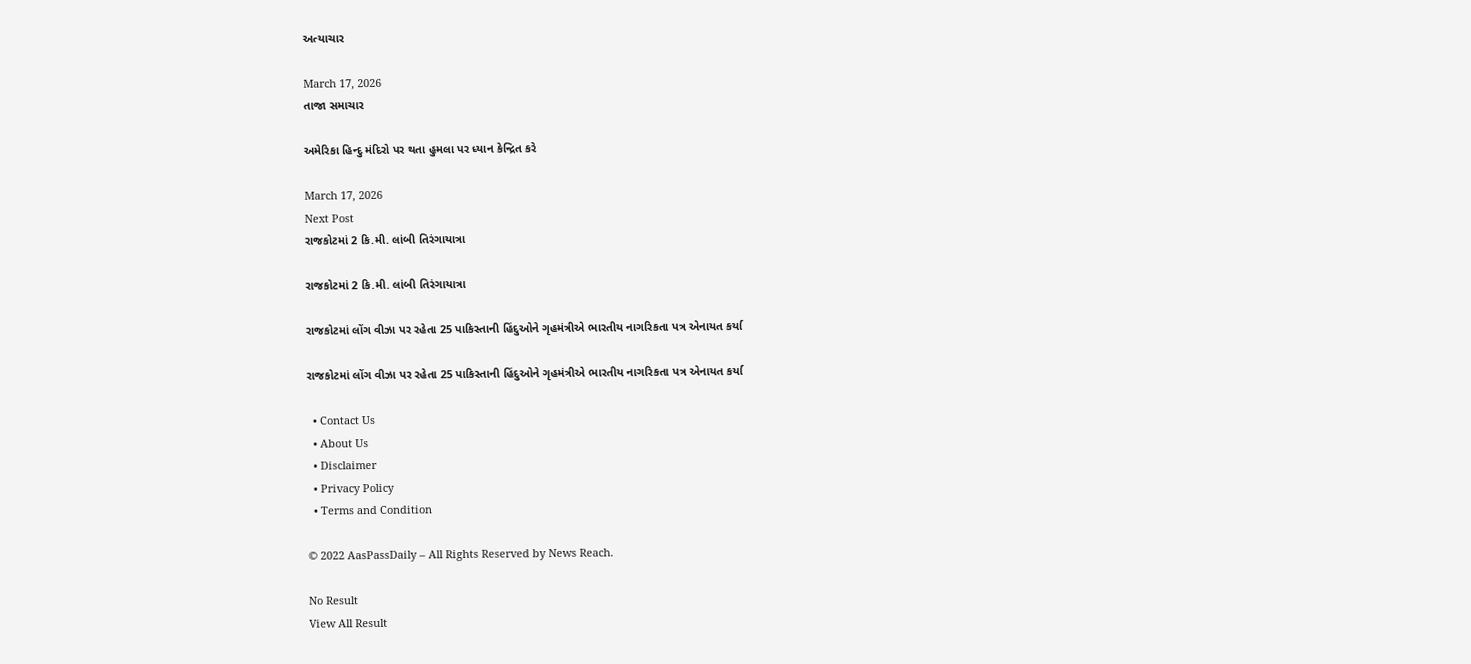અત્યાચાર

March 17, 2026
તાજા સમાચાર

અમેરિકા હિન્દુ મંદિરો પર થતા હુમલા પર ધ્યાન કેન્દ્રિત કરે

March 17, 2026
Next Post
રાજકોટમાં 2 કિ.મી. લાંબી તિરંગાયાત્રા

રાજકોટમાં 2 કિ.મી. લાંબી તિરંગાયાત્રા

રાજકોટમાં લોંગ વીઝા પર રહેતા 25 પાકિસ્તાની હિંદુઓને ગૃહમંત્રીએ ભારતીય નાગરિકતા પત્ર એનાયત કર્યા

રાજકોટમાં લોંગ વીઝા પર રહેતા 25 પાકિસ્તાની હિંદુઓને ગૃહમંત્રીએ ભારતીય નાગરિકતા પત્ર એનાયત કર્યા

  • Contact Us
  • About Us
  • Disclaimer
  • Privacy Policy
  • Terms and Condition

© 2022 AasPassDaily – All Rights Reserved by News Reach.

No Result
View All Result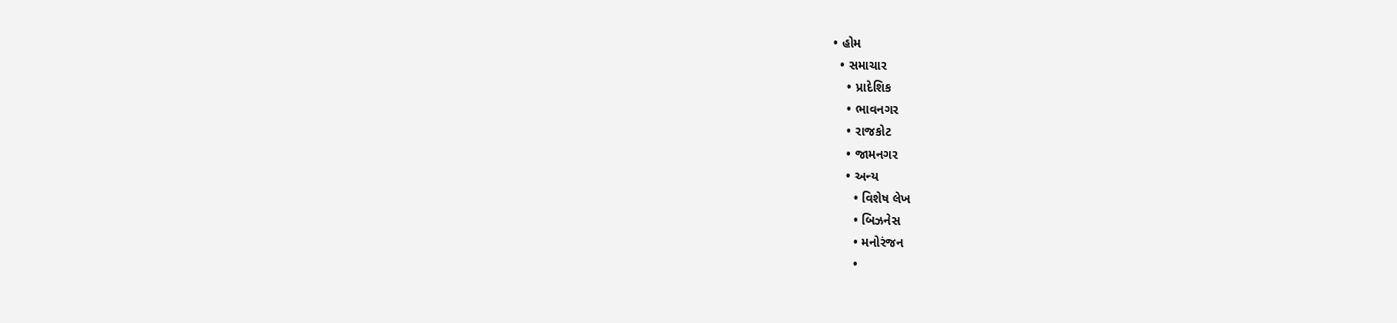• હોમ
  • સમાચાર
    • પ્રાદેશિક
    • ભાવનગર
    • રાજકોટ
    • જામનગર
    • અન્ય
      • વિશેષ લેખ
      • બિઝનેસ
      • મનોરંજન
      •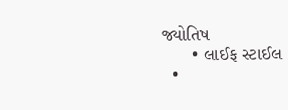જ્યોતિષ
      • લાઈફ સ્ટાઈલ
  •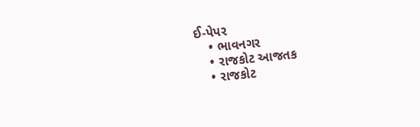ઈ-પેપર
    • ભાવનગર
    • રાજકોટ આજતક
    • રાજકોટ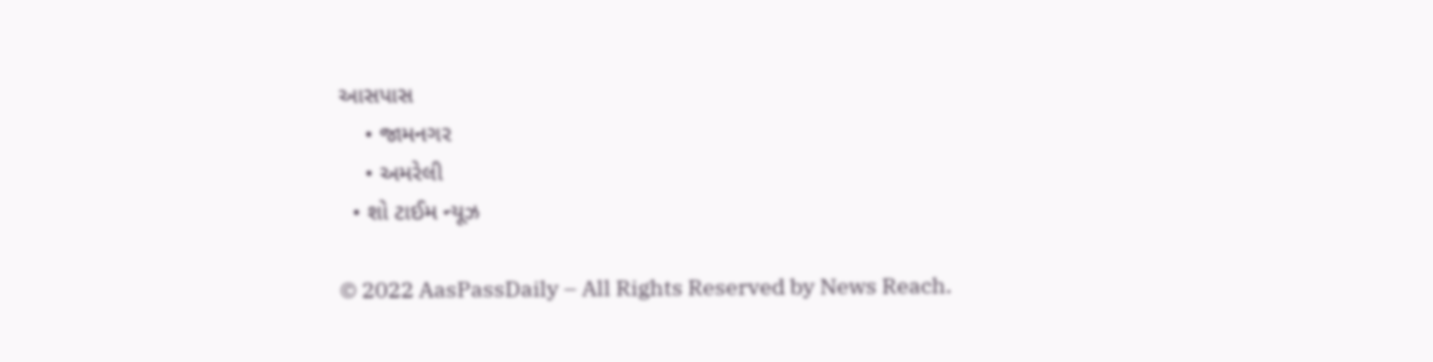આસપાસ
    • જામનગર
    • અમરેલી
  • શો ટાઈમ ન્યૂઝ

© 2022 AasPassDaily – All Rights Reserved by News Reach.